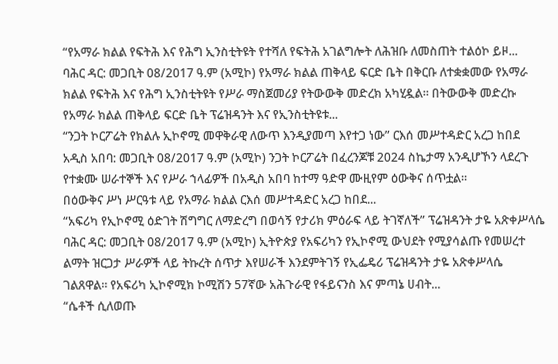“የአማራ ክልል የፍትሕ እና የሕግ ኢንስቲትዩት የተሻለ የፍትሕ አገልግሎት ለሕዝቡ ለመስጠት ተልዕኮ ይዞ...
ባሕር ዳር: መጋቢት 08/2017 ዓ.ም (አሚኮ) የአማራ ክልል ጠቅላይ ፍርድ ቤት በቅርቡ ለተቋቋመው የአማራ ክልል የፍትሕ እና የሕግ ኢንስቲትዩት የሥራ ማስጀመሪያ የትውውቅ መድረክ አካሂዷል። በትውውቅ መድረኩ የአማራ ክልል ጠቅላይ ፍርድ ቤት ፕሬዝዳንት እና የኢንስቲትዩቱ...
“ንጋት ኮርፖሬት የክልሉ ኢኮኖሚ መዋቅራዊ ለውጥ እንዲያመጣ እየተጋ ነው” ርእሰ መሥተዳድር አረጋ ከበደ
አዲስ አበባ: መጋቢት 08/2017 ዓ.ም (አሚኮ) ንጋት ኮርፖሬት በፈረንጆቹ 2024 ስኬታማ አንዲሆኾን ላደረጉ የተቋሙ ሠራተኞች እና የሥራ ኀላፊዎች በአዲስ አበባ ከተማ ዓድዋ ሙዚየም ዕውቅና ሰጥቷል።
በዕውቅና ሥነ ሥርዓቱ ላይ የአማራ ክልል ርእሰ መሥተዳድር አረጋ ከበደ...
“አፍሪካ የኢኮኖሚ ዕድገት ሽግግር ለማድረግ በወሳኝ የታሪክ ምዕራፍ ላይ ትገኛለች” ፕሬዝዳንት ታዬ አጽቀሥላሴ
ባሕር ዳር: መጋቢት 08/2017 ዓ.ም (አሚኮ) ኢትዮጵያ የአፍሪካን የኢኮኖሚ ውህደት የሚያሳልጡ የመሠረተ ልማት ዝርጋታ ሥራዎች ላይ ትኩረት ሰጥታ እየሠራች እንደምትገኝ የኢፌዴሪ ፕሬዝዳንት ታዬ አጽቀሥላሴ ገልጸዋል። የአፍሪካ ኢኮኖሚክ ኮሚሽን 57ኛው አሕጉራዊ የፋይናንስ እና ምጣኔ ሀብት...
“ሴቶች ሲለወጡ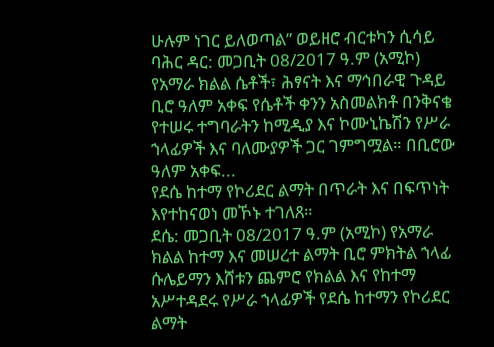ሁሉም ነገር ይለወጣል” ወይዘሮ ብርቱካን ሲሳይ
ባሕር ዳር: መጋቢት 08/2017 ዓ.ም (አሚኮ) የአማራ ክልል ሴቶች፣ ሕፃናት እና ማኅበራዊ ጉዳይ ቢሮ ዓለም አቀፍ የሴቶች ቀንን አስመልክቶ በንቅናቄ የተሠሩ ተግባራትን ከሚዲያ እና ኮሙኒኬሽን የሥራ ኀላፊዎች እና ባለሙያዎች ጋር ገምግሟል። በቢሮው ዓለም አቀፍ...
የደሴ ከተማ የኮሪደር ልማት በጥራት እና በፍጥነት እየተከናወነ መኾኑ ተገለጸ።
ደሴ: መጋቢት 08/2017 ዓ.ም (አሚኮ) የአማራ ክልል ከተማ እና መሠረተ ልማት ቢሮ ምክትል ኀላፊ ሱሌይማን እሸቱን ጨምሮ የክልል እና የከተማ አሥተዳደሩ የሥራ ኀላፊዎች የደሴ ከተማን የኮሪደር ልማት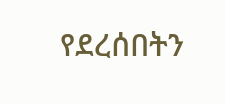የደረሰበትን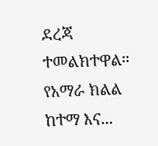ደረጃ ተመልክተዋል።
የአማራ ክልል ከተማ እና...